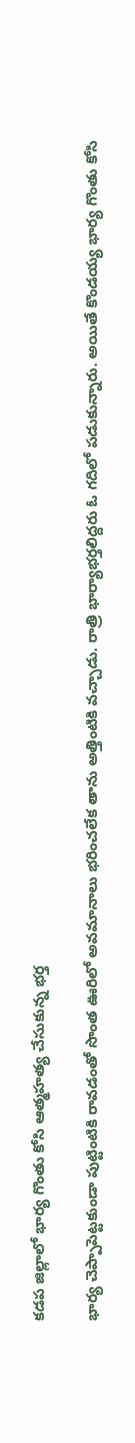కడప జిల్లాలో భార్య గొంతు కోసి ఆత్మహత్య చేసుకున్న భర్త

భార్య చెప్పాపెట్టకుండా పుట్టింటికి రావడంతో సొంత ఊరిలో అవమానాలు భరించలేక తాను అత్తింటికి వచ్చాడు. రాత్రి భార్యాభర్తలిద్దరు ఓ గదిలో పడుకున్నారు. అయితే కొండయ్య భార్య గొంతు కోసి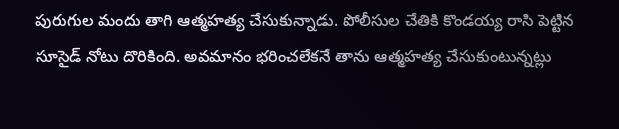పురుగుల మందు తాగి ఆత్మహత్య చేసుకున్నాడు. పోలీసుల చేతికి కొండయ్య రాసి పెట్టిన సూసైడ్ నోటు దొరికింది. అవమానం భరించలేకనే తాను ఆత్మహత్య చేసుకుంటున్నట్లు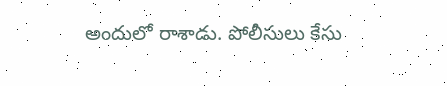అందులో రాశాడు. పోలీసులు కేసు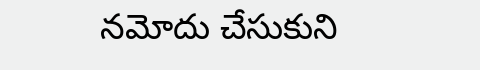నమోదు చేసుకుని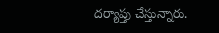దర్యాప్తు చేస్తున్నారు.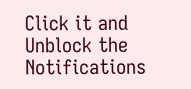Click it and Unblock the Notifications